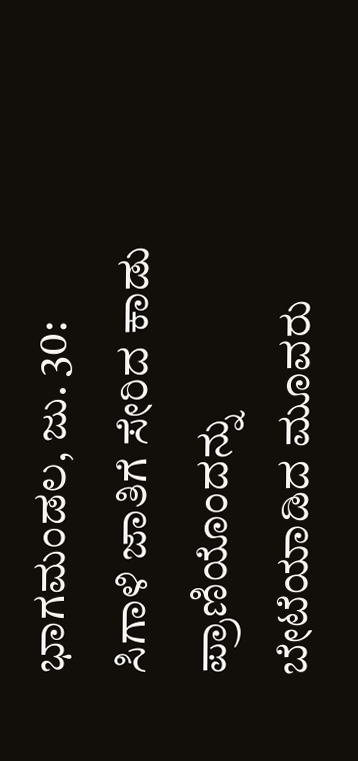ಭಾಗಮಂಡಲ, ಜು. 30: ಸಿಗಾಳಿ ಜಾತಿಗೆ ಸೇರಿದ ಕಾಡು ಪ್ರಾಣಿಯೊಂದನ್ನು ಬೇಟೆಯಾಡಿದ ಮೂವರು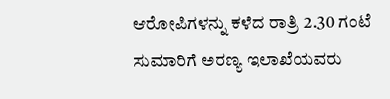ಆರೋಪಿಗಳನ್ನು ಕಳೆದ ರಾತ್ರಿ 2.30 ಗಂಟೆ ಸುಮಾರಿಗೆ ಅರಣ್ಯ ಇಲಾಖೆಯವರು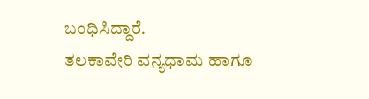ಬಂಧಿಸಿದ್ದಾರೆ.
ತಲಕಾವೇರಿ ವನ್ಯಧಾಮ ಹಾಗೂ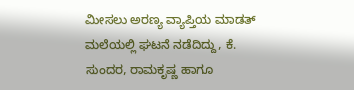ಮೀಸಲು ಅರಣ್ಯ ವ್ಯಾಪ್ತಿಯ ಮಾಡತ್ ಮಲೆಯಲ್ಲಿ ಘಟನೆ ನಡೆದಿದ್ದು, ಕೆ. ಸುಂದರ, ರಾಮಕೃಷ್ಣ ಹಾಗೂ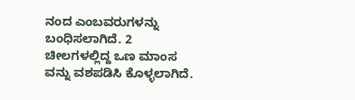ನಂದ ಎಂಬವರುಗಳನ್ನು ಬಂಧಿಸಲಾಗಿದೆ. 2 ಚೀಲಗಳಲ್ಲಿದ್ದ ಒಣ ಮಾಂಸ ವನ್ನು ವಶಪಡಿಸಿ ಕೊಳ್ಳಲಾಗಿದೆ.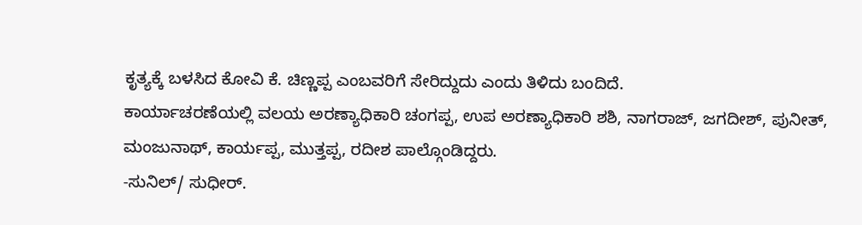ಕೃತ್ಯಕ್ಕೆ ಬಳಸಿದ ಕೋವಿ ಕೆ. ಚಿಣ್ಣಪ್ಪ ಎಂಬವರಿಗೆ ಸೇರಿದ್ದುದು ಎಂದು ತಿಳಿದು ಬಂದಿದೆ.
ಕಾರ್ಯಾಚರಣೆಯಲ್ಲಿ ವಲಯ ಅರಣ್ಯಾಧಿಕಾರಿ ಚಂಗಪ್ಪ, ಉಪ ಅರಣ್ಯಾಧಿಕಾರಿ ಶಶಿ, ನಾಗರಾಜ್, ಜಗದೀಶ್, ಪುನೀತ್, ಮಂಜುನಾಥ್, ಕಾರ್ಯಪ್ಪ, ಮುತ್ತಪ್ಪ, ರದೀಶ ಪಾಲ್ಗೊಂಡಿದ್ದರು.
-ಸುನಿಲ್/ ಸುಧೀರ್.